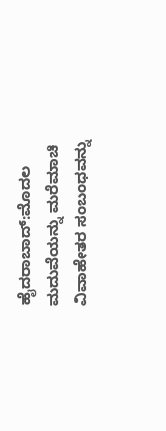ಹೈದರಾಬಾದ್:ಮೊದಲ ಮದುವೆಯನ್ನು ಮರೆಮಾಚಿ ವಿವಾಹೇತರ ಸಂಬಂಧವನ್ನು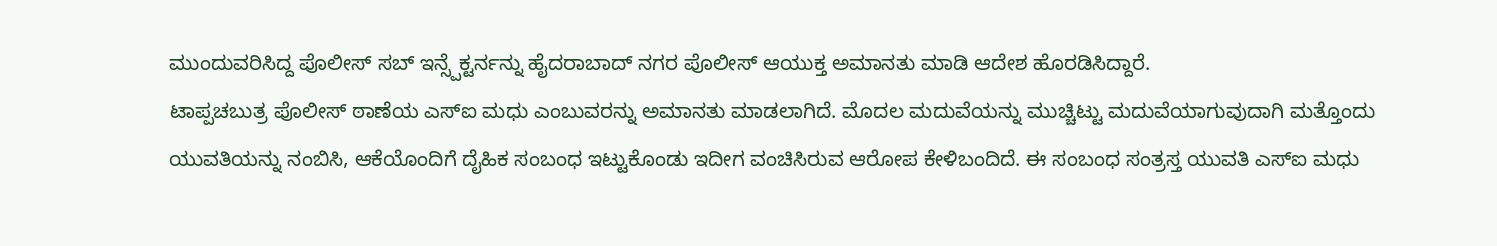ಮುಂದುವರಿಸಿದ್ದ ಪೊಲೀಸ್ ಸಬ್ ಇನ್ಸ್ಪೆಕ್ಟರ್ನನ್ನು ಹೈದರಾಬಾದ್ ನಗರ ಪೊಲೀಸ್ ಆಯುಕ್ತ ಅಮಾನತು ಮಾಡಿ ಆದೇಶ ಹೊರಡಿಸಿದ್ದಾರೆ.
ಟಾಪ್ಪಚಬುತ್ರ ಪೊಲೀಸ್ ಠಾಣೆಯ ಎಸ್ಐ ಮಧು ಎಂಬುವರನ್ನು ಅಮಾನತು ಮಾಡಲಾಗಿದೆ. ಮೊದಲ ಮದುವೆಯನ್ನು ಮುಚ್ಚಿಟ್ಟು ಮದುವೆಯಾಗುವುದಾಗಿ ಮತ್ತೊಂದು ಯುವತಿಯನ್ನು ನಂಬಿಸಿ, ಆಕೆಯೊಂದಿಗೆ ದೈಹಿಕ ಸಂಬಂಧ ಇಟ್ಟುಕೊಂಡು ಇದೀಗ ವಂಚಿಸಿರುವ ಆರೋಪ ಕೇಳಿಬಂದಿದೆ. ಈ ಸಂಬಂಧ ಸಂತ್ರಸ್ತ ಯುವತಿ ಎಸ್ಐ ಮಧು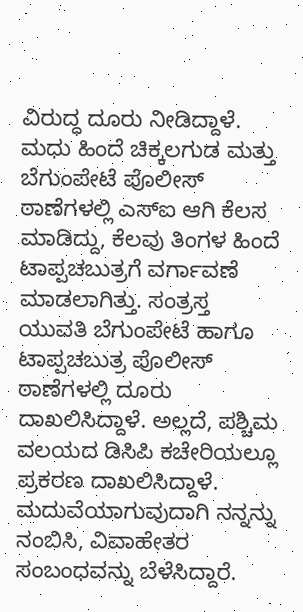ವಿರುದ್ಧ ದೂರು ನೀಡಿದ್ದಾಳೆ.
ಮಧು ಹಿಂದೆ ಚಿಕ್ಕಲಗುಡ ಮತ್ತು ಬೆಗುಂಪೇಟೆ ಪೊಲೀಸ್ ಠಾಣೆಗಳಲ್ಲಿ ಎಸ್ಐ ಆಗಿ ಕೆಲಸ ಮಾಡಿದ್ದು, ಕೆಲವು ತಿಂಗಳ ಹಿಂದೆ ಟಾಪ್ಪಚಬುತ್ರಗೆ ವರ್ಗಾವಣೆ ಮಾಡಲಾಗಿತ್ತು. ಸಂತ್ರಸ್ತ ಯುವತಿ ಬೆಗುಂಪೇಟೆ ಹಾಗೂ ಟಾಪ್ಪಚಬುತ್ರ ಪೊಲೀಸ್ ಠಾಣೆಗಳಲ್ಲಿ ದೂರು ದಾಖಲಿಸಿದ್ದಾಳೆ. ಅಲ್ಲದೆ, ಪಶ್ಚಿಮ ವಲಯದ ಡಿಸಿಪಿ ಕಚೇರಿಯಲ್ಲೂ ಪ್ರಕರಣ ದಾಖಲಿಸಿದ್ದಾಳೆ.
ಮದುವೆಯಾಗುವುದಾಗಿ ನನ್ನನ್ನು ನಂಬಿಸಿ, ವಿವಾಹೇತರ ಸಂಬಂಧವನ್ನು ಬೆಳೆಸಿದ್ದಾರೆ.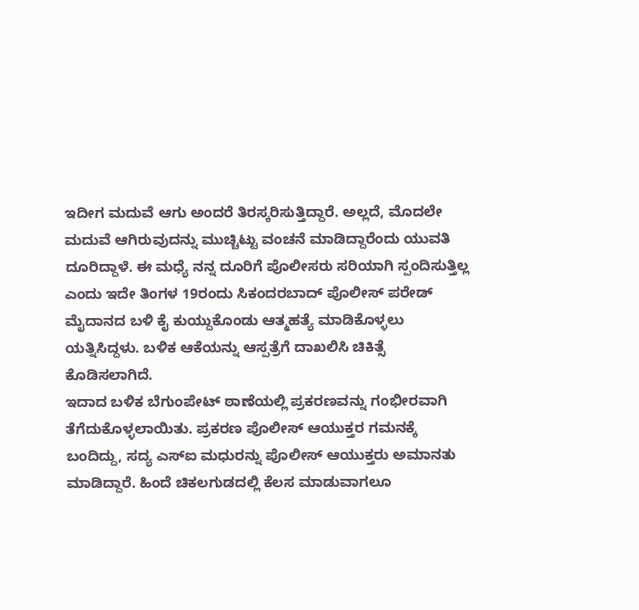ಇದೀಗ ಮದುವೆ ಆಗು ಅಂದರೆ ತಿರಸ್ಕರಿಸುತ್ತಿದ್ದಾರೆ. ಅಲ್ಲದೆ, ಮೊದಲೇ ಮದುವೆ ಆಗಿರುವುದನ್ನು ಮುಚ್ಚಿಟ್ಟು ವಂಚನೆ ಮಾಡಿದ್ದಾರೆಂದು ಯುವತಿ ದೂರಿದ್ದಾಳೆ. ಈ ಮಧ್ಯೆ ನನ್ನ ದೂರಿಗೆ ಪೊಲೀಸರು ಸರಿಯಾಗಿ ಸ್ಪಂದಿಸುತ್ತಿಲ್ಲ ಎಂದು ಇದೇ ತಿಂಗಳ 19ರಂದು ಸಿಕಂದರಬಾದ್ ಪೊಲೀಸ್ ಪರೇಡ್ ಮೈದಾನದ ಬಳಿ ಕೈ ಕುಯ್ದುಕೊಂಡು ಆತ್ಮಹತ್ಯೆ ಮಾಡಿಕೊಳ್ಳಲು ಯತ್ನಿಸಿದ್ದಳು. ಬಳಿಕ ಆಕೆಯನ್ನು ಆಸ್ಪತ್ರೆಗೆ ದಾಖಲಿಸಿ ಚಿಕಿತ್ಸೆ ಕೊಡಿಸಲಾಗಿದೆ.
ಇದಾದ ಬಳಿಕ ಬೆಗುಂಪೇಟ್ ಠಾಣೆಯಲ್ಲಿ ಪ್ರಕರಣವನ್ನು ಗಂಭೀರವಾಗಿ ತೆಗೆದುಕೊಳ್ಳಲಾಯಿತು. ಪ್ರಕರಣ ಪೊಲೀಸ್ ಆಯುಕ್ತರ ಗಮನಕ್ಕೆ ಬಂದಿದ್ದು, ಸದ್ಯ ಎಸ್ಐ ಮಧುರನ್ನು ಪೊಲೀಸ್ ಆಯುಕ್ತರು ಅಮಾನತು ಮಾಡಿದ್ದಾರೆ. ಹಿಂದೆ ಚಿಕಲಗುಡದಲ್ಲಿ ಕೆಲಸ ಮಾಡುವಾಗಲೂ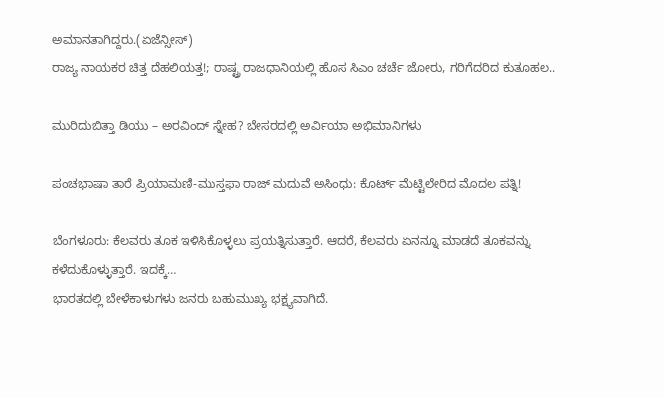ಅಮಾನತಾಗಿದ್ದರು.(ಏಜೆನ್ಸೀಸ್)
ರಾಜ್ಯ ನಾಯಕರ ಚಿತ್ತ ದೆಹಲಿಯತ್ತ!; ರಾಷ್ಟ್ರ ರಾಜಧಾನಿಯಲ್ಲಿ ಹೊಸ ಸಿಎಂ ಚರ್ಚೆ ಜೋರು, ಗರಿಗೆದರಿದ ಕುತೂಹಲ..

ಮುರಿದುಬಿತ್ತಾ ಡಿಯು – ಅರವಿಂದ್ ಸ್ನೇಹ? ಬೇಸರದಲ್ಲಿ ಅರ್ವಿಯಾ ಅಭಿಮಾನಿಗಳು

ಪಂಚಭಾಷಾ ತಾರೆ ಪ್ರಿಯಾಮಣಿ-ಮುಸ್ತಫಾ ರಾಜ್ ಮದುವೆ ಅಸಿಂಧು: ಕೊರ್ಟ್ ಮೆಟ್ಟಿಲೇರಿದ ಮೊದಲ ಪತ್ನಿ!

ಬೆಂಗಳೂರು: ಕೆಲವರು ತೂಕ ಇಳಿಸಿಕೊಳ್ಳಲು ಪ್ರಯತ್ನಿಸುತ್ತಾರೆ. ಆದರೆ, ಕೆಲವರು ಏನನ್ನೂ ಮಾಡದೆ ತೂಕವನ್ನು ಕಳೆದುಕೊಳ್ಳುತ್ತಾರೆ. ಇದಕ್ಕೆ…
ಭಾರತದಲ್ಲಿ ಬೇಳೆಕಾಳುಗಳು ಜನರು ಬಹುಮುಖ್ಯ ಭಕ್ಷ್ಯವಾಗಿದೆ.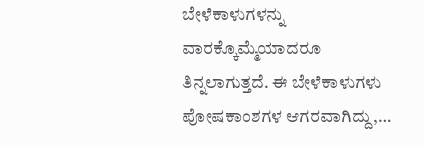ಬೇಳೆಕಾಳುಗಳನ್ನು ವಾರಕ್ಕೊಮ್ಮೆಯಾದರೂ ತಿನ್ನಲಾಗುತ್ತದೆ. ಈ ಬೇಳೆಕಾಳುಗಳು ಪೋಷಕಾಂಶಗಳ ಆಗರವಾಗಿದ್ದು,…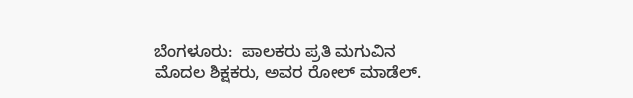ಬೆಂಗಳೂರು:  ಪಾಲಕರು ಪ್ರತಿ ಮಗುವಿನ ಮೊದಲ ಶಿಕ್ಷಕರು, ಅವರ ರೋಲ್ ಮಾಡೆಲ್.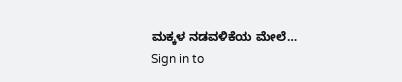ಮಕ್ಕಳ ನಡವಳಿಕೆಯ ಮೇಲೆ…
Sign in to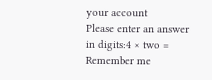your account
Please enter an answer in digits:4 × two =
Remember me